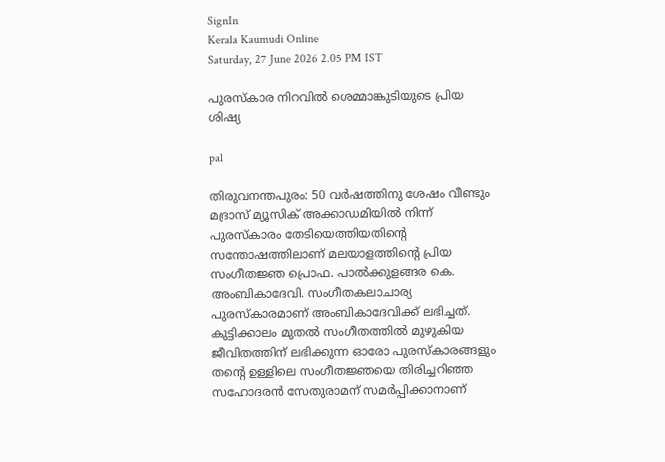SignIn
Kerala Kaumudi Online
Saturday, 27 June 2026 2.05 PM IST

പുരസ്‌കാര നിറവിൽ ശെമ്മാങ്കുടിയുടെ പ്രിയ ശിഷ്യ

pal

തിരുവനന്തപുരം: 50 വർഷത്തിനു ശേഷം വീണ്ടും മദ്രാസ് മ്യൂസിക് അക്കാഡമിയിൽ നിന്ന് പുരസ്‌കാരം തേടിയെത്തിയതിന്റെ സന്തോഷത്തിലാണ് മലയാളത്തിന്റെ പ്രിയ സംഗീതജ്ഞ പ്രൊഫ. പാൽക്കുളങ്ങര കെ. അംബികാദേവി. സംഗീതകലാചാര്യ പുരസ്‌കാരമാണ് അംബികാദേവിക്ക് ലഭിച്ചത്. കുട്ടിക്കാലം മുതൽ സംഗീതത്തിൽ മുഴുകിയ ജീവിതത്തിന് ലഭിക്കുന്ന ഓരോ പുരസ്‌കാരങ്ങളും തന്റെ ഉള്ളിലെ സംഗീതജ്ഞയെ തിരിച്ചറിഞ്ഞ സഹോദരൻ സേതുരാമന് സമർപ്പിക്കാനാണ്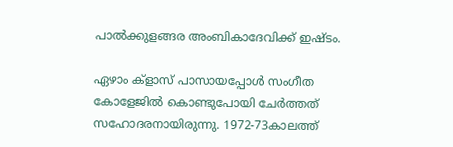പാൽക്കുളങ്ങര അംബികാദേവിക്ക് ഇഷ്ടം.

ഏഴാം ക്ളാസ് പാസായപ്പോൾ സംഗീത കോളേജിൽ കൊണ്ടുപോയി ചേർത്തത് സഹോദരനായിരുന്നു. 1972-73കാലത്ത്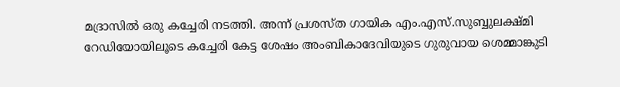മദ്രാസിൽ ഒരു കച്ചേരി നടത്തി. അന്ന് പ്രശസ്ത ഗായിക എം.എസ്.സുബ്ബുലക്ഷ്മി റേഡിയോയിലൂടെ കച്ചേരി കേട്ട ശേഷം അംബികാദേവിയുടെ ഗുരുവായ ശെമ്മാങ്കുടി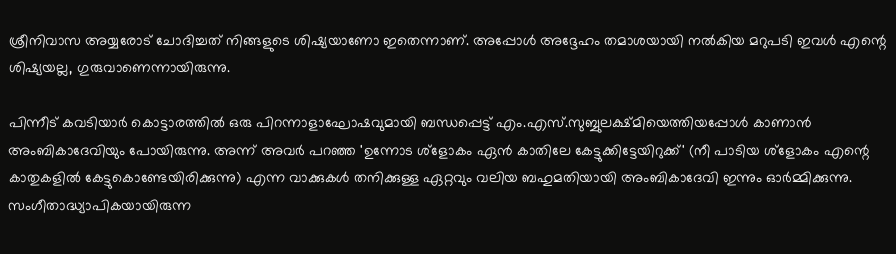ശ്രീനിവാസ അയ്യരോട് ചോദിച്ചത് നിങ്ങളുടെ ശിഷ്യയാണോ ഇതെന്നാണ്. അപ്പോൾ അദ്ദേഹം തമാശയായി നൽകിയ മറുപടി ഇവൾ എന്റെ ശിഷ്യയല്ല, ഗുരുവാണെന്നായിരുന്നു.

പിന്നീട് കവടിയാർ കൊട്ടാരത്തിൽ ഒരു പിറന്നാളാഘോഷവുമായി ബന്ധപ്പെട്ട് എം.എസ്.സുബ്ബുലക്ഷ്മിയെത്തിയപ്പോൾ കാണാൻ അംബികാദേവിയും പോയിരുന്നു. അന്ന് അവർ പറഞ്ഞ 'ഉന്നോട ശ്ളോകം ഏൻ കാതിലേ കേട്ടുക്കിട്ടേയിറുക്ക്' (നീ പാടിയ ശ്ളോകം എന്റെ കാതുകളിൽ കേട്ടുകൊണ്ടേയിരിക്കുന്നു) എന്ന വാക്കുകൾ തനിക്കുള്ള ഏറ്റവും വലിയ ബഹുമതിയായി അംബികാദേവി ഇന്നും ഓർമ്മിക്കുന്നു. സംഗീതാദ്ധ്യാപികയായിരുന്ന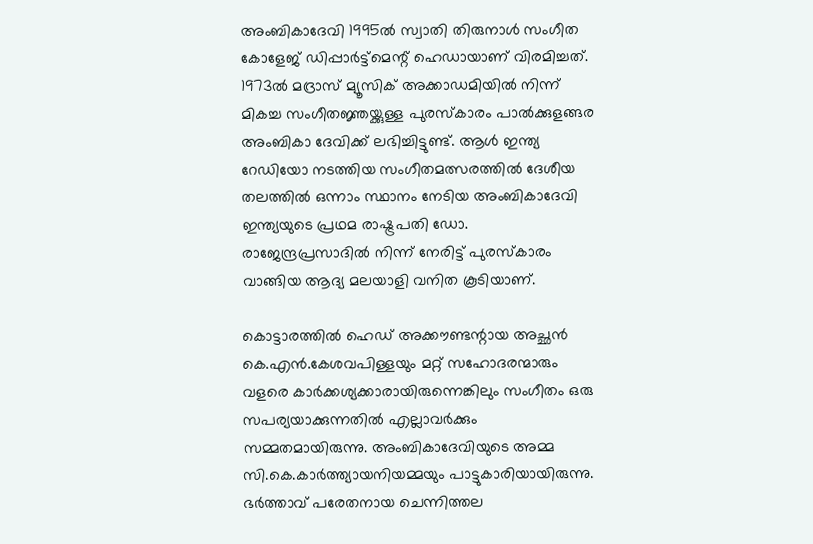അംബികാദേവി 1995ൽ സ്വാതി തിരുനാൾ സംഗീത കോളേജ് ഡിപ്പാർട്ട്മെന്റ് ഹെഡായാണ് വിരമിച്ചത്. 1973ൽ മദ്രാസ് മ്യൂസിക് അക്കാഡമിയിൽ നിന്ന് മികച്ച സംഗീതജ്ഞയ്ക്കുള്ള പുരസ്കാരം പാൽക്കുളങ്ങര അംബികാ ദേവിക്ക് ലഭിച്ചിട്ടുണ്ട്. ആൾ ഇന്ത്യ റേഡിയോ നടത്തിയ സംഗീതമത്സരത്തിൽ ദേശീയ തലത്തിൽ ഒന്നാം സ്ഥാനം നേടിയ അംബികാദേവി ഇന്ത്യയുടെ പ്രഥമ രാഷ്ട്രപതി ഡോ. രാജേന്ദ്രപ്രസാദിൽ നിന്ന് നേരിട്ട് പുരസ്കാരം വാങ്ങിയ ആദ്യ മലയാളി വനിത കൂടിയാണ്.

കൊട്ടാരത്തിൽ ഹെഡ് അക്കൗണ്ടന്റായ അച്ഛൻ കെ.എൻ.കേശവപിള്ളയും മറ്റ് സഹോദരന്മാരും വളരെ കാർക്കശ്യക്കാരായിരുന്നെങ്കിലും സംഗീതം ഒരു സപര്യയാക്കുന്നതിൽ എല്ലാവർക്കും സമ്മതമായിരുന്നു. അംബികാദേവിയുടെ അമ്മ സി.കെ.കാർത്ത്യായനിയമ്മയും പാട്ടുകാരിയായിരുന്നു. ഭർത്താവ് പരേതനായ ചെന്നിത്തല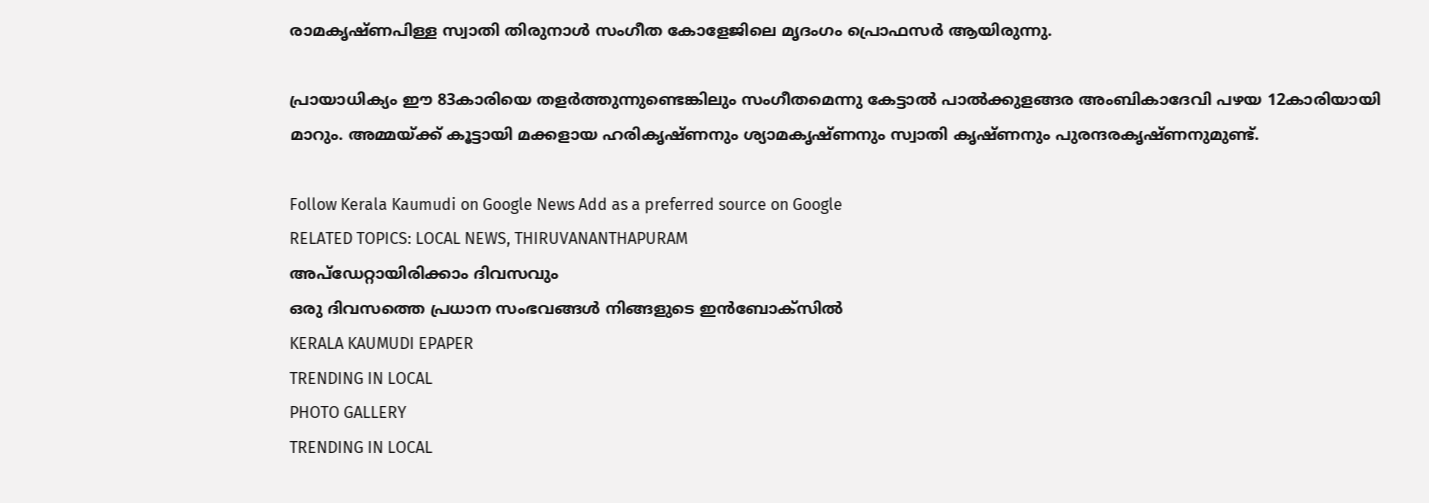രാമകൃഷ്ണപിള്ള സ്വാതി തിരുനാൾ സംഗീത കോളേജിലെ മൃദംഗം പ്രൊഫസർ ആയിരുന്നു.

പ്രായാധിക്യം ഈ 83കാരിയെ തളർത്തുന്നുണ്ടെങ്കിലും സംഗീതമെന്നു കേട്ടാൽ പാൽക്കുളങ്ങര അംബികാദേവി പഴയ 12കാരിയായി മാറും. അമ്മയ്‌ക്ക് കൂട്ടായി മക്കളായ ഹരികൃഷ്ണനും ശ്യാമകൃഷ്ണനും സ്വാതി കൃഷ്ണനും പുരന്ദരകൃഷ്ണനുമുണ്ട്.

Follow Kerala Kaumudi on Google News Add as a preferred source on Google
RELATED TOPICS: LOCAL NEWS, THIRUVANANTHAPURAM
അപ്ഡേറ്റായിരിക്കാം ദിവസവും
ഒരു ദിവസത്തെ പ്രധാന സംഭവങ്ങൾ നിങ്ങളുടെ ഇൻബോക്സിൽ
KERALA KAUMUDI EPAPER
TRENDING IN LOCAL
PHOTO GALLERY
TRENDING IN LOCAL